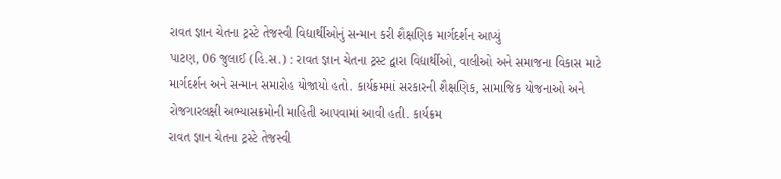રાવત જ્ઞાન ચેતના ટ્રસ્ટે તેજસ્વી વિદ્યાર્થીઓનું સન્માન કરી શૈક્ષણિક માર્ગદર્શન આપ્યું
પાટણ, 06 જુલાઈ (હિ.સ.) : રાવત જ્ઞાન ચેતના ટ્રસ્ટ દ્વારા વિદ્યાર્થીઓ, વાલીઓ અને સમાજના વિકાસ માટે માર્ગદર્શન અને સન્માન સમારોહ યોજાયો હતો. કાર્યક્રમમાં સરકારની શૈક્ષણિક, સામાજિક યોજનાઓ અને રોજગારલક્ષી અભ્યાસક્રમોની માહિતી આપવામાં આવી હતી. કાર્યક્રમ
રાવત જ્ઞાન ચેતના ટ્રસ્ટે તેજસ્વી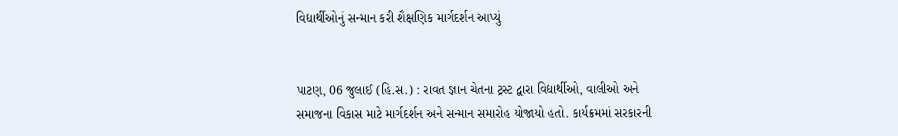વિદ્યાર્થીઓનું સન્માન કરી શૈક્ષણિક માર્ગદર્શન આપ્યું


પાટણ, 06 જુલાઈ (હિ.સ.) : રાવત જ્ઞાન ચેતના ટ્રસ્ટ દ્વારા વિદ્યાર્થીઓ, વાલીઓ અને સમાજના વિકાસ માટે માર્ગદર્શન અને સન્માન સમારોહ યોજાયો હતો. કાર્યક્રમમાં સરકારની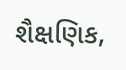શૈક્ષણિક,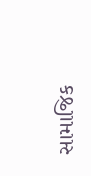સામાજિક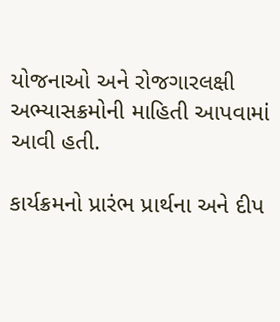યોજનાઓ અને રોજગારલક્ષી અભ્યાસક્રમોની માહિતી આપવામાં આવી હતી.

કાર્યક્રમનો પ્રારંભ પ્રાર્થના અને દીપ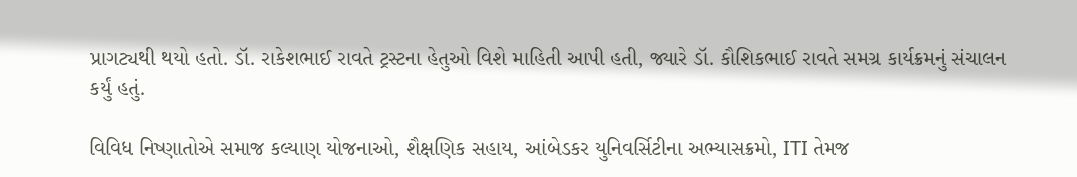પ્રાગટ્યથી થયો હતો. ડૉ. રાકેશભાઈ રાવતે ટ્રસ્ટના હેતુઓ વિશે માહિતી આપી હતી, જ્યારે ડૉ. કૌશિકભાઈ રાવતે સમગ્ર કાર્યક્રમનું સંચાલન કર્યું હતું.

વિવિધ નિષ્ણાતોએ સમાજ કલ્યાણ યોજનાઓ, શૈક્ષણિક સહાય, આંબેડકર યુનિવર્સિટીના અભ્યાસક્રમો, ITI તેમજ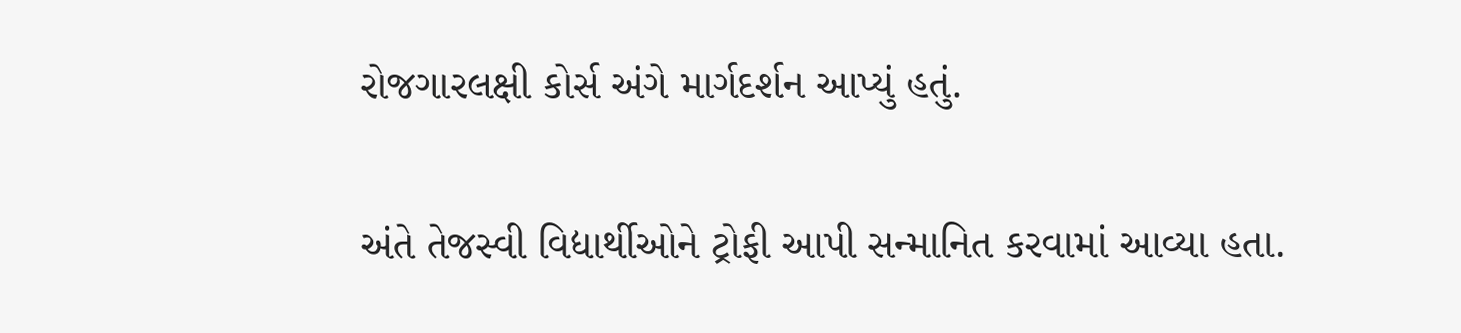રોજગારલક્ષી કોર્સ અંગે માર્ગદર્શન આપ્યું હતું.

અંતે તેજસ્વી વિદ્યાર્થીઓને ટ્રોફી આપી સન્માનિત કરવામાં આવ્યા હતા.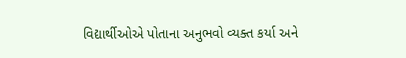વિદ્યાર્થીઓએ પોતાના અનુભવો વ્યક્ત કર્યા અને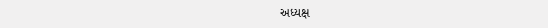અધ્યક્ષ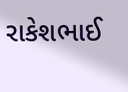રાકેશભાઈ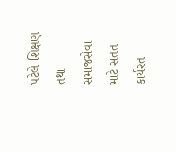પટેલે શિક્ષણ તથા સમાજસેવા માટે સતત કાર્યરત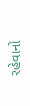રહેવાનો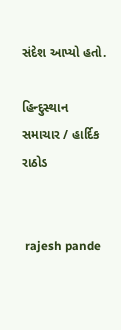સંદેશ આપ્યો હતો.

હિન્દુસ્થાન સમાચાર / હાર્દિક રાઠોડ


 rajesh pande